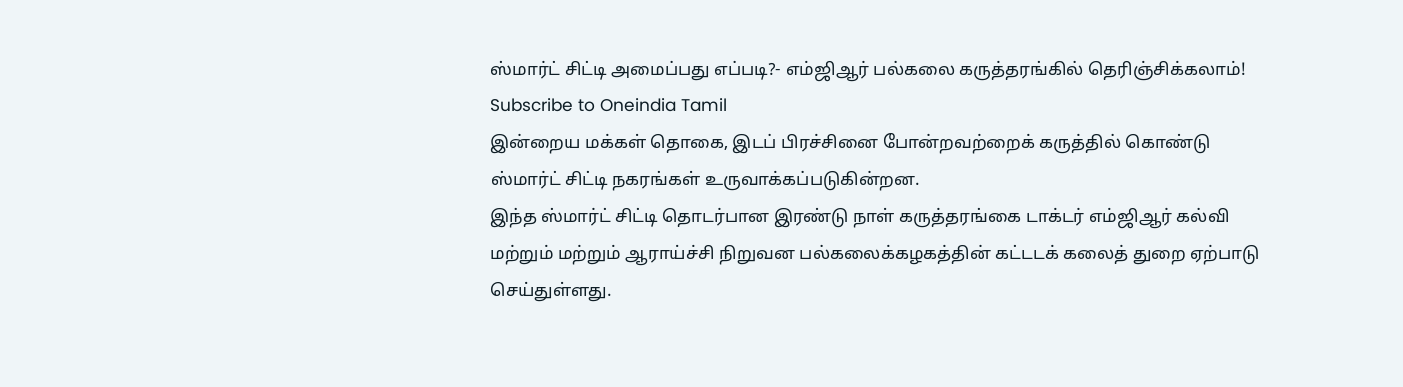ஸ்மார்ட் சிட்டி அமைப்பது எப்படி?- எம்ஜிஆர் பல்கலை கருத்தரங்கில் தெரிஞ்சிக்கலாம்!
Subscribe to Oneindia Tamil
இன்றைய மக்கள் தொகை, இடப் பிரச்சினை போன்றவற்றைக் கருத்தில் கொண்டு ஸ்மார்ட் சிட்டி நகரங்கள் உருவாக்கப்படுகின்றன.
இந்த ஸ்மார்ட் சிட்டி தொடர்பான இரண்டு நாள் கருத்தரங்கை டாக்டர் எம்ஜிஆர் கல்வி மற்றும் மற்றும் ஆராய்ச்சி நிறுவன பல்கலைக்கழகத்தின் கட்டடக் கலைத் துறை ஏற்பாடு செய்துள்ளது.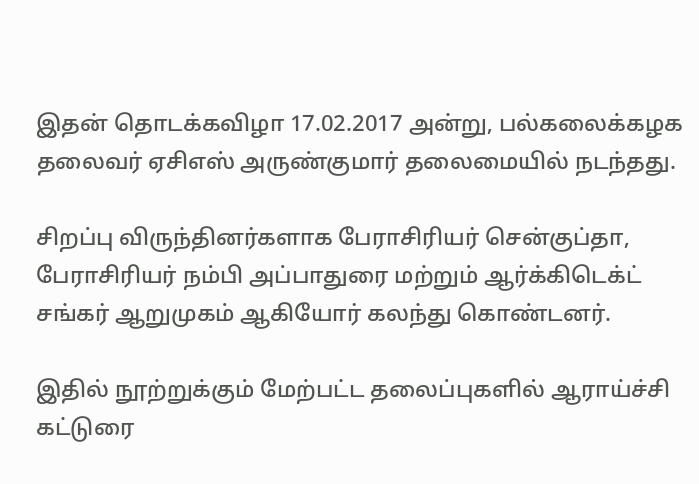இதன் தொடக்கவிழா 17.02.2017 அன்று, பல்கலைக்கழக தலைவர் ஏசிஎஸ் அருண்குமார் தலைமையில் நடந்தது.

சிறப்பு விருந்தினர்களாக பேராசிரியர் சென்குப்தா, பேராசிரியர் நம்பி அப்பாதுரை மற்றும் ஆர்க்கிடெக்ட் சங்கர் ஆறுமுகம் ஆகியோர் கலந்து கொண்டனர்.

இதில் நூற்றுக்கும் மேற்பட்ட தலைப்புகளில் ஆராய்ச்சி கட்டுரை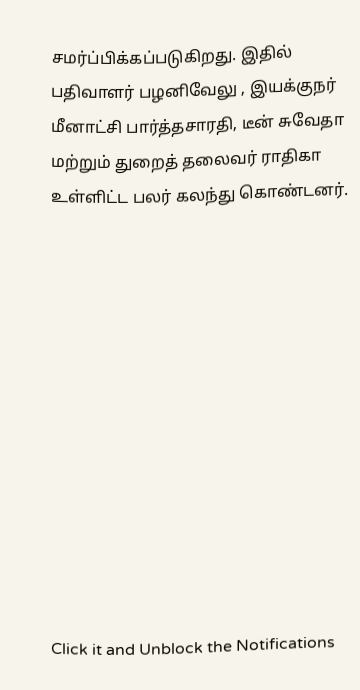சமர்ப்பிக்கப்படுகிறது. இதில் பதிவாளர் பழனிவேலு , இயக்குநர் மீனாட்சி பார்த்தசாரதி, டீன் சுவேதா மற்றும் துறைத் தலைவர் ராதிகா உள்ளிட்ட பலர் கலந்து கொண்டனர்.












Click it and Unblock the Notifications